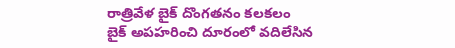రాత్రివేళ బైక్ దొంగతనం కలకలం
బైక్ అపహరించి దూరంలో వదిలేసిన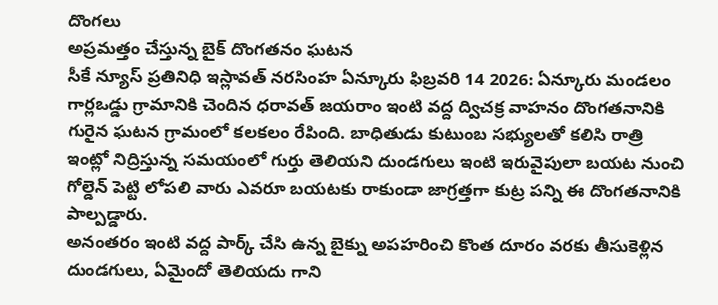దొంగలు
అప్రమత్తం చేస్తున్న బైక్ దొంగతనం ఘటన
సీకే న్యూస్ ప్రతినిధి ఇస్లావత్ నరసింహ ఏన్కూరు ఫిబ్రవరి 14 2026: ఏన్కూరు మండలం గార్లఒడ్డు గ్రామానికి చెందిన ధరావత్ జయరాం ఇంటి వద్ద ద్విచక్ర వాహనం దొంగతనానికి గురైన ఘటన గ్రామంలో కలకలం రేపింది. బాధితుడు కుటుంబ సభ్యులతో కలిసి రాత్రి ఇంట్లో నిద్రిస్తున్న సమయంలో గుర్తు తెలియని దుండగులు ఇంటి ఇరువైపులా బయట నుంచి గోల్డెన్ పెట్టి లోపలి వారు ఎవరూ బయటకు రాకుండా జాగ్రత్తగా కుట్ర పన్ని ఈ దొంగతనానికి పాల్పడ్డారు.
అనంతరం ఇంటి వద్ద పార్క్ చేసి ఉన్న బైక్ను అపహరించి కొంత దూరం వరకు తీసుకెళ్లిన దుండగులు, ఏమైందో తెలియదు గాని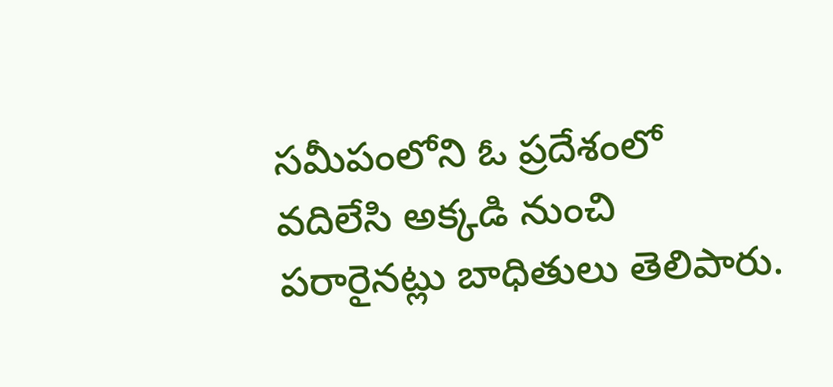సమీపంలోని ఓ ప్రదేశంలో వదిలేసి అక్కడి నుంచి పరారైనట్లు బాధితులు తెలిపారు.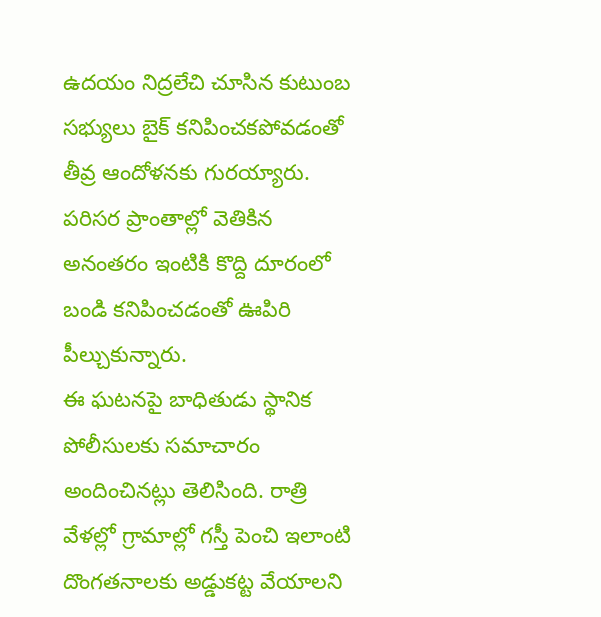ఉదయం నిద్రలేచి చూసిన కుటుంబ సభ్యులు బైక్ కనిపించకపోవడంతో తీవ్ర ఆందోళనకు గురయ్యారు. పరిసర ప్రాంతాల్లో వెతికిన అనంతరం ఇంటికి కొద్ది దూరంలో బండి కనిపించడంతో ఊపిరి పీల్చుకున్నారు.
ఈ ఘటనపై బాధితుడు స్థానిక పోలీసులకు సమాచారం అందించినట్లు తెలిసింది. రాత్రి వేళల్లో గ్రామాల్లో గస్తీ పెంచి ఇలాంటి దొంగతనాలకు అడ్డుకట్ట వేయాలని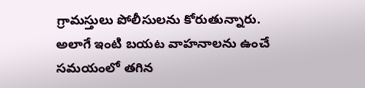గ్రామస్తులు పోలీసులను కోరుతున్నారు. అలాగే ఇంటి బయట వాహనాలను ఉంచే సమయంలో తగిన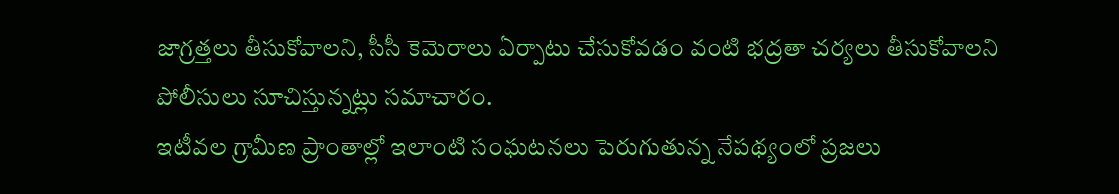జాగ్రత్తలు తీసుకోవాలని, సీసీ కెమెరాలు ఏర్పాటు చేసుకోవడం వంటి భద్రతా చర్యలు తీసుకోవాలని పోలీసులు సూచిస్తున్నట్లు సమాచారం.
ఇటీవల గ్రామీణ ప్రాంతాల్లో ఇలాంటి సంఘటనలు పెరుగుతున్న నేపథ్యంలో ప్రజలు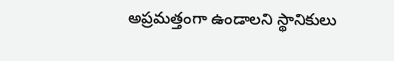అప్రమత్తంగా ఉండాలని స్థానికులు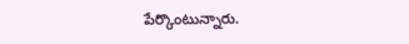పేర్కొంటున్నారు.